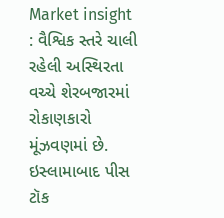Market insight : વૈશ્વિક સ્તરે ચાલી રહેલી અસ્થિરતા વચ્ચે શેરબજારમાં રોકાણકારો મૂંઝવણમાં છે. ઇસ્લામાબાદ પીસ ટૉક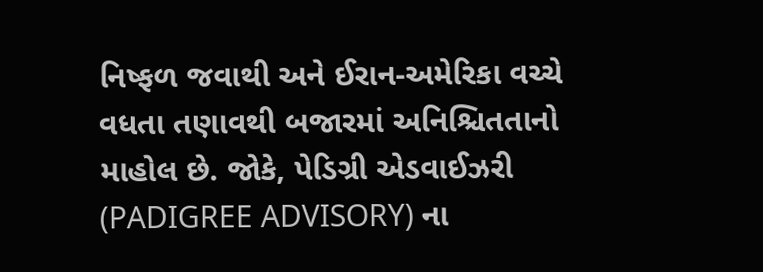નિષ્ફળ જવાથી અને ઈરાન-અમેરિકા વચ્ચે વધતા તણાવથી બજારમાં અનિશ્ચિતતાનો માહોલ છે. જોકે, પેડિગ્રી એડવાઈઝરી (PADIGREE ADVISORY) ના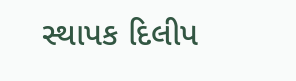સ્થાપક દિલીપ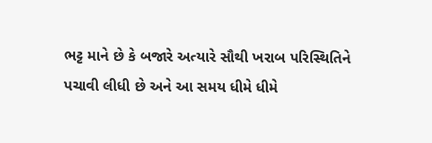ભટ્ટ માને છે કે બજારે અત્યારે સૌથી ખરાબ પરિસ્થિતિને પચાવી લીધી છે અને આ સમય ધીમે ધીમે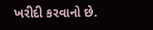ખરીદી કરવાનો છે.